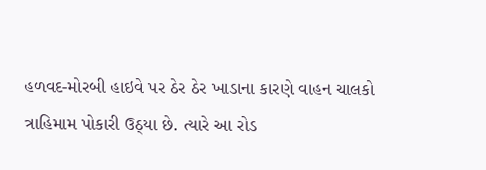હળવદ-મોરબી હાઇવે પર ઠેર ઠેર ખાડાના કારણે વાહન ચાલકો ત્રાહિમામ પોકારી ઉઠ્યા છે. ત્યારે આ રોડ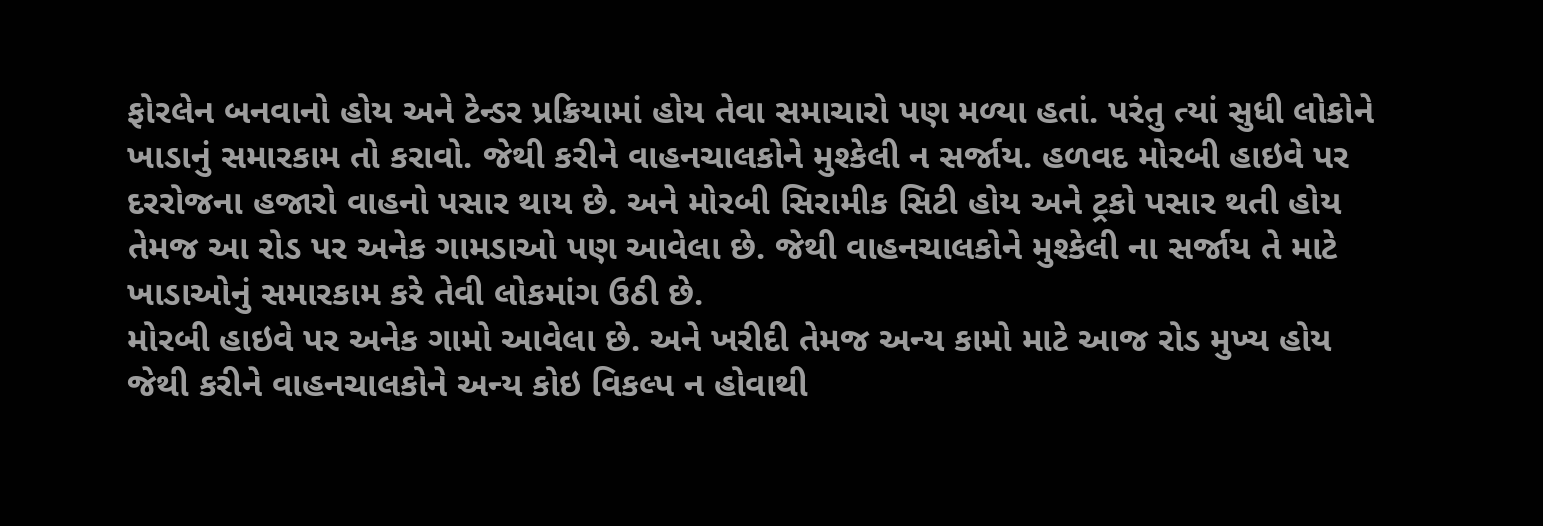ફોરલેન બનવાનો હોય અને ટેન્ડર પ્રક્રિયામાં હોય તેવા સમાચારો પણ મળ્યા હતાં. પરંતુ ત્યાં સુધી લોકોને ખાડાનું સમારકામ તો કરાવો. જેથી કરીને વાહનચાલકોને મુશ્કેલી ન સર્જાય. હળવદ મોરબી હાઇવે પર દરરોજના હજારો વાહનો પસાર થાય છે. અને મોરબી સિરામીક સિટી હોય અને ટ્રકો પસાર થતી હોય તેમજ આ રોડ પર અનેક ગામડાઓ પણ આવેલા છે. જેથી વાહનચાલકોને મુશ્કેલી ના સર્જાય તે માટે ખાડાઓનું સમારકામ કરે તેવી લોકમાંગ ઉઠી છે.
મોરબી હાઇવે પર અનેક ગામો આવેલા છે. અને ખરીદી તેમજ અન્ય કામો માટે આજ રોડ મુખ્ય હોય જેથી કરીને વાહનચાલકોને અન્ય કોઇ વિકલ્પ ન હોવાથી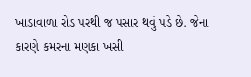ખાડાવાળા રોડ પરથી જ પસાર થવું પડે છે. જેના કારણે કમરના મણકા ખસી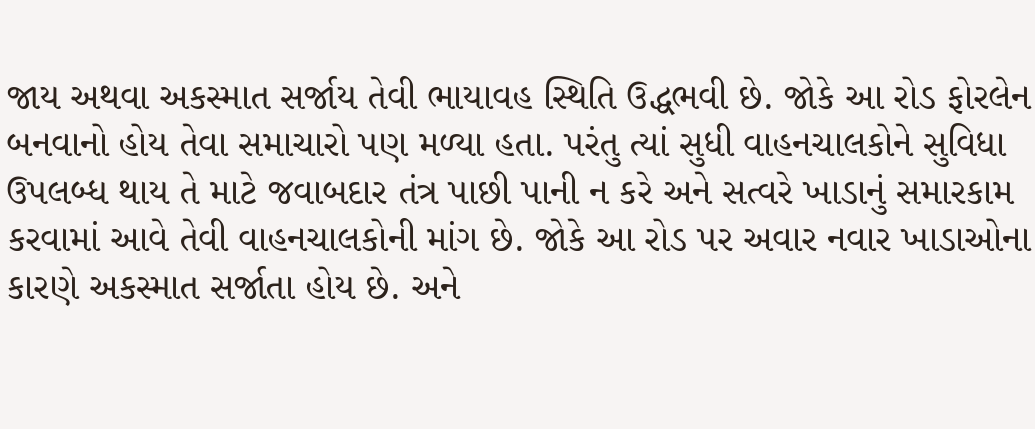જાય અથવા અકસ્માત સર્જાય તેવી ભાયાવહ સ્થિતિ ઉદ્ધભવી છે. જોકે આ રોડ ફોરલેન બનવાનો હોય તેવા સમાચારો પણ મળ્યા હતા. પરંતુ ત્યાં સુધી વાહનચાલકોને સુવિધા ઉપલબ્ધ થાય તે માટે જવાબદાર તંત્ર પાછી પાની ન કરે અને સત્વરે ખાડાનું સમારકામ કરવામાં આવે તેવી વાહનચાલકોની માંગ છે. જોકે આ રોડ પર અવાર નવાર ખાડાઓના કારણે અકસ્માત સર્જાતા હોય છે. અને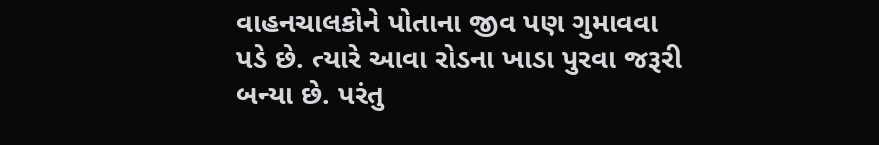વાહનચાલકોને પોતાના જીવ પણ ગુમાવવા પડે છે. ત્યારે આવા રોડના ખાડા પુરવા જરૂરી બન્યા છે. પરંતુ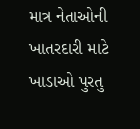માત્ર નેતાઓની ખાતરદારી માટે ખાડાઓ પુરતુ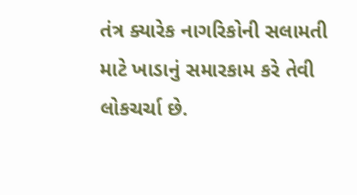તંત્ર ક્યારેક નાગરિકોની સલામતી માટે ખાડાનું સમારકામ કરે તેવી લોકચર્ચા છે.